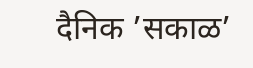दैनिक ’सकाळ’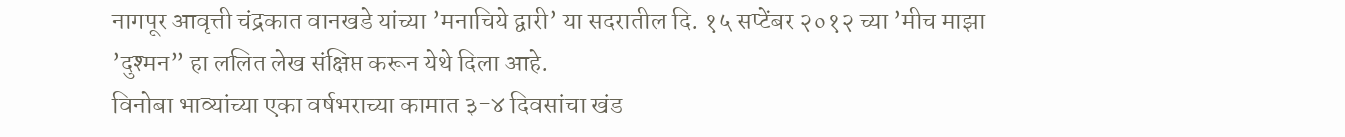नागपूर आवृत्ती चंद्रकात वानखडे यांच्या ’मनाचिये द्वारी’ या सदरातील दि. १५ सप्टेंबर २०१२ च्या ’मीच माझा ’दुश्मन” हा ललित लेख संक्षिप्त करून येथे दिला आहे.
विनोबा भाव्यांच्या एका वर्षभराच्या कामात ३-४ दिवसांचा खंड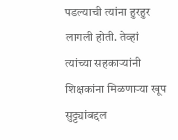पडल्याची त्यांना हुरहुर लागली होती. तेव्हां त्यांच्या सहकाऱ्यांनी शिक्षकांना मिळणाऱ्या खूप सुट्ट्यांबद्दल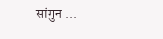सांगुन ...